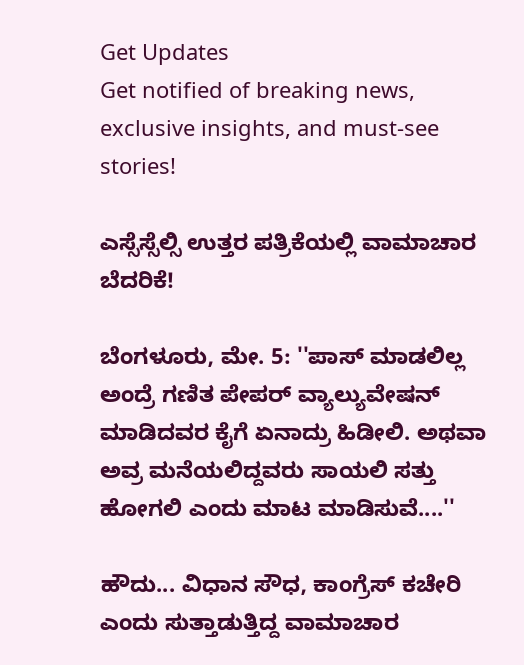Get Updates
Get notified of breaking news, exclusive insights, and must-see stories!

ಎಸ್ಸೆಸ್ಸೆಲ್ಸಿ ಉತ್ತರ ಪತ್ರಿಕೆಯಲ್ಲಿ ವಾಮಾಚಾರ ಬೆದರಿಕೆ!

ಬೆಂಗಳೂರು, ಮೇ. 5: ''ಪಾಸ್ ಮಾಡಲಿಲ್ಲ ಅಂದ್ರೆ ಗಣಿತ ಪೇಪರ್ ವ್ಯಾಲ್ಯುವೇಷನ್ ಮಾಡಿದವರ ಕೈಗೆ ಏನಾದ್ರು ಹಿಡೀಲಿ. ಅಥವಾ ಅವ್ರ ಮನೆಯಲಿದ್ದವರು ಸಾಯಲಿ ಸತ್ತು ಹೋಗಲಿ ಎಂದು ಮಾಟ ಮಾಡಿಸುವೆ....''

ಹೌದು... ವಿಧಾನ ಸೌಧ, ಕಾಂಗ್ರೆಸ್ ಕಚೇರಿ ಎಂದು ಸುತ್ತಾಡುತ್ತಿದ್ದ ವಾಮಾಚಾರ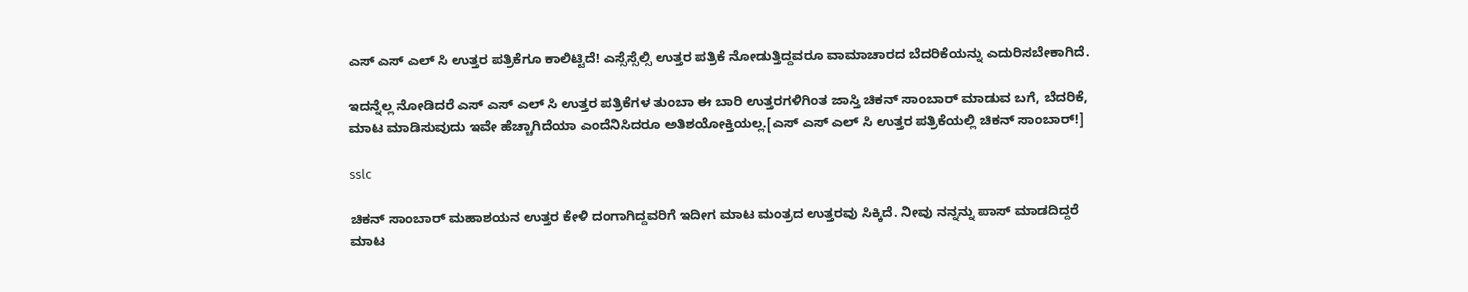ಎಸ್ ಎಸ್ ಎಲ್ ಸಿ ಉತ್ತರ ಪತ್ರಿಕೆಗೂ ಕಾಲಿಟ್ಟಿದೆ! ಎಸ್ಸೆಸ್ಸೆಲ್ಸಿ ಉತ್ತರ ಪತ್ರಿಕೆ ನೋಡುತ್ತಿದ್ದವರೂ ವಾಮಾಚಾರದ ಬೆದರಿಕೆಯನ್ನು ಎದುರಿಸಬೇಕಾಗಿದೆ.

ಇದನ್ನೆಲ್ಲ ನೋಡಿದರೆ ಎಸ್ ಎಸ್ ಎಲ್ ಸಿ ಉತ್ತರ ಪತ್ರಿಕೆಗಳ ತುಂಬಾ ಈ ಬಾರಿ ಉತ್ತರಗಳಿಗಿಂತ ಜಾಸ್ತಿ ಚಿಕನ್ ಸಾಂಬಾರ್ ಮಾಡುವ ಬಗೆ, ಬೆದರಿಕೆ, ಮಾಟ ಮಾಡಿಸುವುದು ಇವೇ ಹೆಚ್ಚಾಗಿದೆಯಾ ಎಂದೆನಿಸಿದರೂ ಅತಿಶಯೋಕ್ತಿಯಲ್ಲ.[ಎಸ್ ಎಸ್ ಎಲ್ ಸಿ ಉತ್ತರ ಪತ್ರಿಕೆಯಲ್ಲಿ ಚಿಕನ್ ಸಾಂಬಾರ್!]

sslc

ಚಿಕನ್ ಸಾಂಬಾರ್ ಮಹಾಶಯನ ಉತ್ತರ ಕೇಳಿ ದಂಗಾಗಿದ್ದವರಿಗೆ ಇದೀಗ ಮಾಟ ಮಂತ್ರದ ಉತ್ತರವು ಸಿಕ್ಕಿದೆ. ನೀವು ನನ್ನನ್ನು ಪಾಸ್ ಮಾಡದಿದ್ದರೆ ಮಾಟ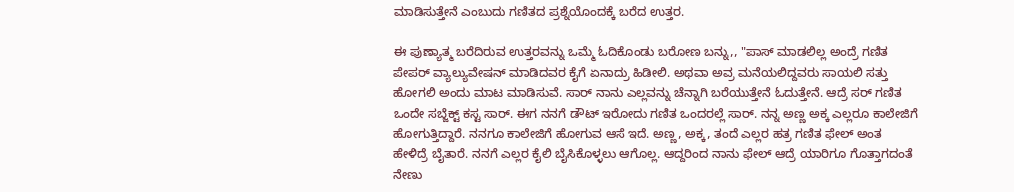ಮಾಡಿಸುತ್ತೇನೆ ಎಂಬುದು ಗಣಿತದ ಪ್ರಶ್ನೆಯೊಂದಕ್ಕೆ ಬರೆದ ಉತ್ತರ.

ಈ ಪುಣ್ಯಾತ್ಮ ಬರೆದಿರುವ ಉತ್ತರವನ್ನು ಒಮ್ಮೆ ಓದಿಕೊಂಡು ಬರೋಣ ಬನ್ನು,, "ಪಾಸ್ ಮಾಡಲಿಲ್ಲ ಅಂದ್ರೆ ಗಣಿತ ಪೇಪರ್ ವ್ಯಾಲ್ಯುವೇಷನ್ ಮಾಡಿದವರ ಕೈಗೆ ಏನಾದ್ರು ಹಿಡೀಲಿ. ಅಥವಾ ಅವ್ರ ಮನೆಯಲಿದ್ದವರು ಸಾಯಲಿ ಸತ್ತು ಹೋಗಲಿ ಅಂದು ಮಾಟ ಮಾಡಿಸುವೆ. ಸಾರ್ ನಾನು ಎಲ್ಲವನ್ನು ಚೆನ್ನಾಗಿ ಬರೆಯುತ್ತೇನೆ ಓದುತ್ತೇನೆ. ಆದ್ರೆ ಸರ್ ಗಣಿತ ಒಂದೇ ಸಬ್ಜೆಕ್ಟ್ ಕಸ್ಟ ಸಾರ್. ಈಗ ನನಗೆ ಡೌಟ್ ಇರೋದು ಗಣಿತ ಒಂದರಲ್ಲೆ ಸಾರ್. ನನ್ನ ಅಣ್ಣ ಅಕ್ಕ ಎಲ್ಲರೂ ಕಾಲೇಜಿಗೆ ಹೋಗುತ್ತಿದ್ದಾರೆ. ನನಗೂ ಕಾಲೇಜಿಗೆ ಹೋಗುವ ಆಸೆ ಇದೆ. ಅಣ್ಣ, ಅಕ್ಕ, ತಂದೆ ಎಲ್ಲರ ಹತ್ರ ಗಣಿತ ಫೇಲ್ ಅಂತ ಹೇಳಿದ್ರೆ ಬೈತಾರೆ. ನನಗೆ ಎಲ್ಲರ ಕೈಲಿ ಬೈಸಿಕೊಳ್ಳಲು ಆಗೊಲ್ಲ. ಆದ್ದರಿಂದ ನಾನು ಫೇಲ್ ಆದ್ರೆ ಯಾರಿಗೂ ಗೊತ್ತಾಗದಂತೆ ನೇಣು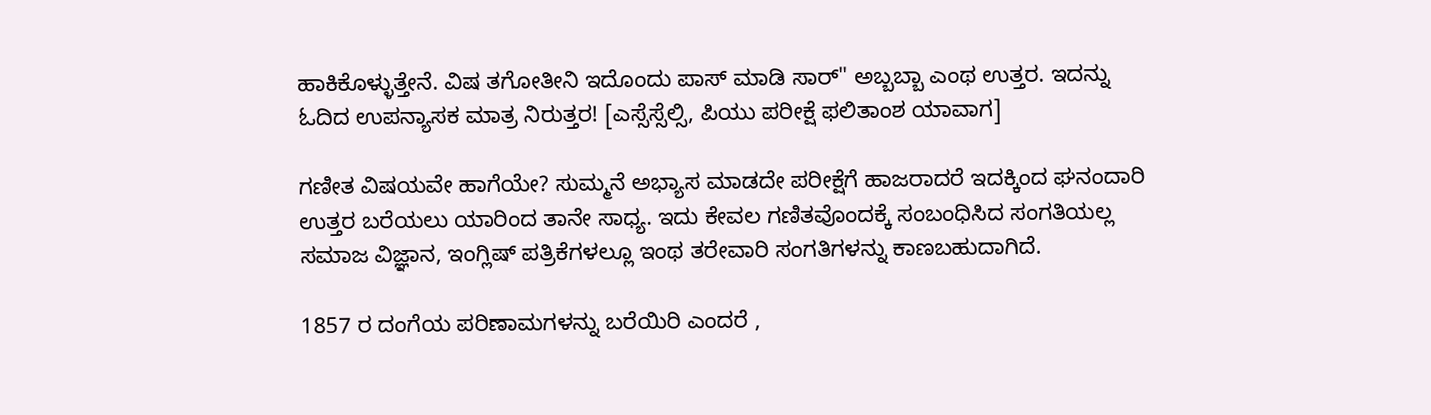ಹಾಕಿಕೊಳ್ಳುತ್ತೇನೆ. ವಿಷ ತಗೋತೀನಿ ಇದೊಂದು ಪಾಸ್ ಮಾಡಿ ಸಾರ್" ಅಬ್ಬಬ್ಬಾ ಎಂಥ ಉತ್ತರ. ಇದನ್ನು ಓದಿದ ಉಪನ್ಯಾಸಕ ಮಾತ್ರ ನಿರುತ್ತರ! [ಎಸ್ಸೆಸ್ಸೆಲ್ಸಿ, ಪಿಯು ಪರೀಕ್ಷೆ ಫಲಿತಾಂಶ ಯಾವಾಗ]

ಗಣೀತ ವಿಷಯವೇ ಹಾಗೆಯೇ? ಸುಮ್ಮನೆ ಅಭ್ಯಾಸ ಮಾಡದೇ ಪರೀಕ್ಷೆಗೆ ಹಾಜರಾದರೆ ಇದಕ್ಕಿಂದ ಘನಂದಾರಿ ಉತ್ತರ ಬರೆಯಲು ಯಾರಿಂದ ತಾನೇ ಸಾಧ್ಯ. ಇದು ಕೇವಲ ಗಣಿತವೊಂದಕ್ಕೆ ಸಂಬಂಧಿಸಿದ ಸಂಗತಿಯಲ್ಲ ಸಮಾಜ ವಿಜ್ಞಾನ, ಇಂಗ್ಲಿಷ್ ಪತ್ರಿಕೆಗಳಲ್ಲೂ ಇಂಥ ತರೇವಾರಿ ಸಂಗತಿಗಳನ್ನು ಕಾಣಬಹುದಾಗಿದೆ.

1857 ರ ದಂಗೆಯ ಪರಿಣಾಮಗಳನ್ನು ಬರೆಯಿರಿ ಎಂದರೆ ,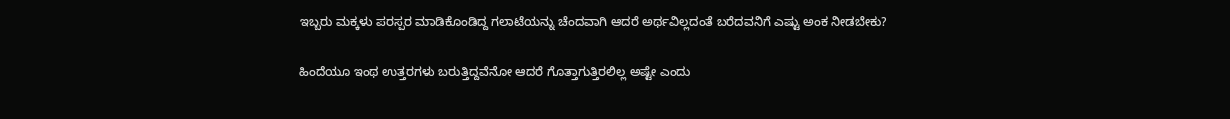ಇಬ್ಬರು ಮಕ್ಕಳು ಪರಸ್ಪರ ಮಾಡಿಕೊಂಡಿದ್ದ ಗಲಾಟೆಯನ್ನು ಚೆಂದವಾಗಿ ಆದರೆ ಅರ್ಥವಿಲ್ಲದಂತೆ ಬರೆದವನಿಗೆ ಎಷ್ಟು ಅಂಕ ನೀಡಬೇಕು?

ಹಿಂದೆಯೂ ಇಂಥ ಉತ್ತರಗಳು ಬರುತ್ತಿದ್ದವೆನೋ ಆದರೆ ಗೊತ್ತಾಗುತ್ತಿರಲಿಲ್ಲ ಅಷ್ಟೇ ಎಂದು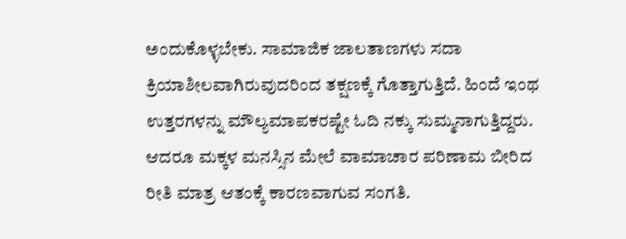ಅಂದುಕೊಳ್ಳಬೇಕು. ಸಾಮಾಜಿಕ ಜಾಲತಾಣಗಳು ಸದಾ ಕ್ರಿಯಾಶೀಲವಾಗಿರುವುದರಿಂದ ತಕ್ಷಣಕ್ಕೆ ಗೊತ್ತಾಗುತ್ತಿದೆ. ಹಿಂದೆ ಇಂಥ ಉತ್ತರಗಳನ್ನು ಮೌಲ್ಯಮಾಪಕರಷ್ಟೇ ಓದಿ ನಕ್ಕು ಸುಮ್ಮನಾಗುತ್ತಿದ್ದರು. ಆದರೂ ಮಕ್ಕಳ ಮನಸ್ಸಿನ ಮೇಲೆ ವಾಮಾಚಾರ ಪರಿಣಾಮ ಬೀರಿದ ರೀತಿ ಮಾತ್ರ ಆತಂಕ್ಕೆ ಕಾರಣವಾಗುವ ಸಂಗತಿ.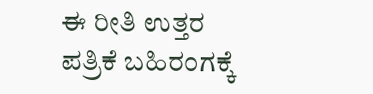ಈ ರೀತಿ ಉತ್ತರ ಪತ್ರಿಕೆ ಬಹಿರಂಗಕ್ಕೆ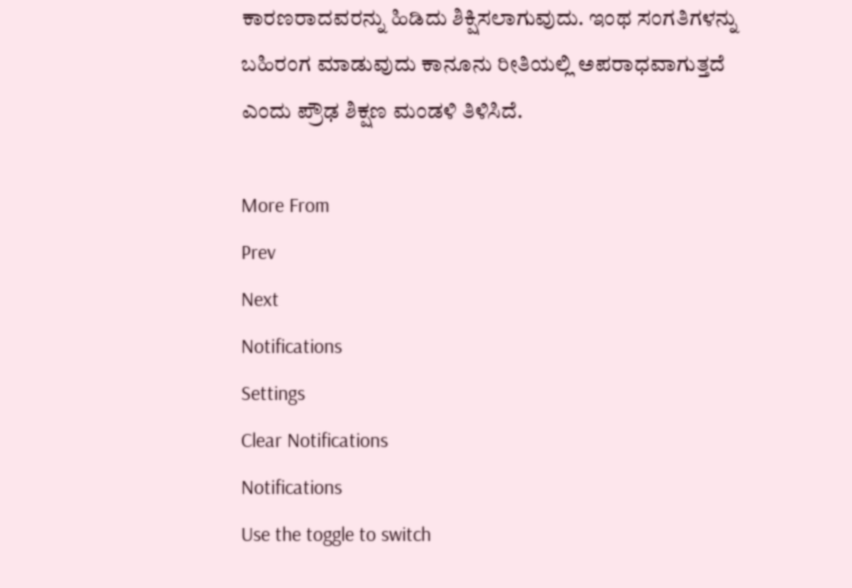ಕಾರಣರಾದವರನ್ನು ಹಿಡಿದು ಶಿಕ್ಷಿಸಲಾಗುವುದು. ಇಂಥ ಸಂಗತಿಗಳನ್ನು ಬಹಿರಂಗ ಮಾಡುವುದು ಕಾನೂನು ರೀತಿಯಲ್ಲಿ ಅಪರಾಧವಾಗುತ್ತದೆ ಎಂದು ಪ್ರೌಢ ಶಿಕ್ಷಣ ಮಂಡಳಿ ತಿಳಿಸಿದೆ.

More From
Prev
Next
Notifications
Settings
Clear Notifications
Notifications
Use the toggle to switch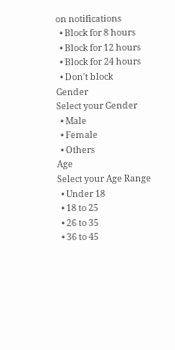on notifications
  • Block for 8 hours
  • Block for 12 hours
  • Block for 24 hours
  • Don't block
Gender
Select your Gender
  • Male
  • Female
  • Others
Age
Select your Age Range
  • Under 18
  • 18 to 25
  • 26 to 35
  • 36 to 45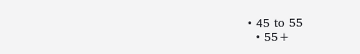• 45 to 55
  • 55+